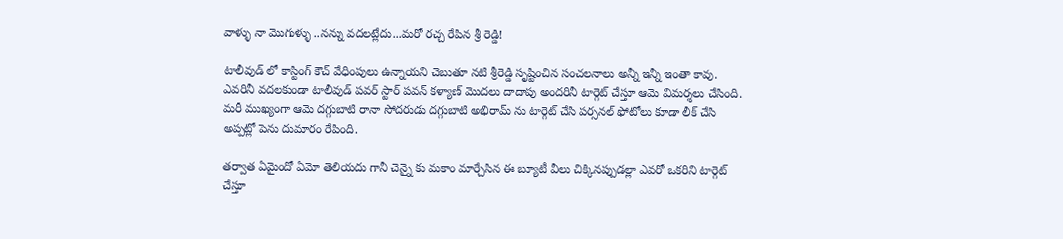వాళ్ళు నా మొగుళ్ళు ..నన్ను వదలట్లేదు...మరో రచ్చ రేపిన శ్రీ రెడ్డి!

టాలీవుడ్ లో కాస్టింగ్ కౌచ్ వేధింపులు ఉన్నాయని చెబుతూ నటి శ్రీరెడ్డి సృష్టించిన సంచలనాలు అన్నీ ఇన్నీ ఇంతా కావు. ఎవరినీ వదలకుండా టాలీవుడ్ పవర్ స్టార్ పవన్ కళ్యాణ్ మొదలు దాదాపు అందరినీ టార్గెట్ చేస్తూ ఆమె విమర్శలు చేసింది. మరీ ముఖ్యంగా ఆమె దగ్గుబాటి రానా సోదరుడు దగ్గుబాటి అభిరామ్ ను టార్గెట్ చేసి పర్సనల్ ఫోటోలు కూడా లీక్ చేసి అప్పట్లో పెను దుమారం రేపింది.

తర్వాత ఏమైందో ఏమో తెలియదు గానీ చెన్నై కు మకాం మార్చేసిన ఈ బ్యూటీ వీలు చిక్కినప్పుడల్లా ఎవరో ఒకరిని టార్గెట్ చేస్తూ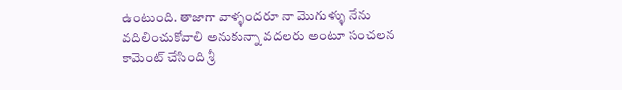ఉంటుంది. తాజాగా వాళ్ళందరూ నా మొగుళ్ళు నేను వదిలించుకోవాలి అనుకున్నా వదలరు అంటూ సంచలన కామెంట్ చేసింది శ్రీ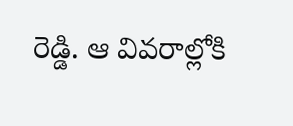రెడ్డి. ఆ వివరాల్లోకి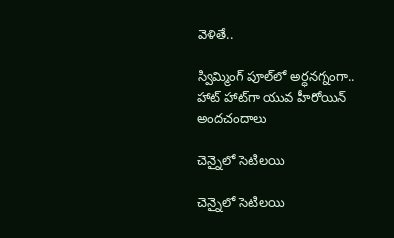వెళితే..

స్విమ్మింగ్ పూల్‌లో అర్ధనగ్నంగా.. హాట్ హాట్‌గా యువ హీరోయిన్ అందచందాలు

చెన్నైలో సెటిలయి

చెన్నైలో సెటిలయి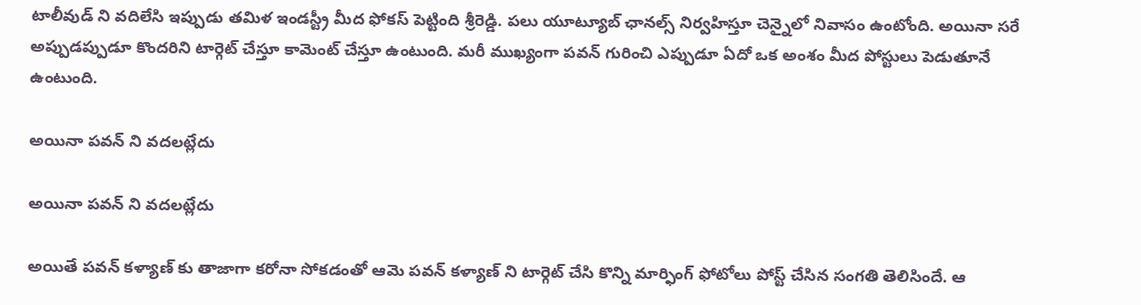టాలీవుడ్ ని వదిలేసి ఇప్పుడు తమిళ ఇండస్ట్రీ మీద ఫోకస్ పెట్టింది శ్రీరెడ్డి. పలు యూట్యూబ్ ఛానల్స్ నిర్వహిస్తూ చెన్నైలో నివాసం ఉంటోంది. అయినా సరే అప్పుడప్పుడూ కొందరిని టార్గెట్ చేస్తూ కామెంట్ చేస్తూ ఉంటుంది. మరీ ముఖ్యంగా పవన్ గురించి ఎప్పుడూ ఏదో ఒక అంశం మీద పోస్టులు పెడుతూనే ఉంటుంది.

అయినా పవన్ ని వదలట్లేదు

అయినా పవన్ ని వదలట్లేదు

అయితే పవన్ కళ్యాణ్ కు తాజాగా కరోనా సోకడంతో ఆమె పవన్ కళ్యాణ్ ని టార్గెట్ చేసి కొన్ని మార్ఫింగ్ ఫోటోలు పోస్ట్ చేసిన సంగతి తెలిసిందే. ఆ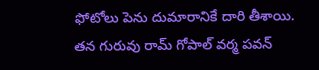ఫోటోలు పెను దుమారానికే దారి తీశాయి. తన గురువు రామ్ గోపాల్ వర్మ పవన్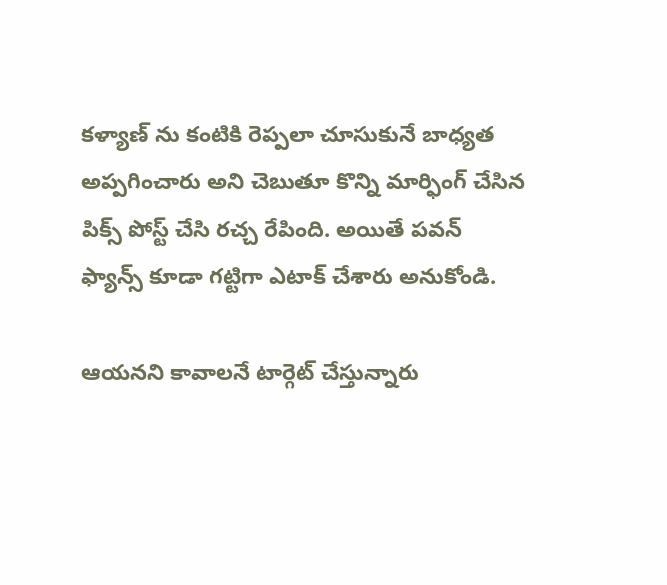కళ్యాణ్ ను కంటికి రెప్పలా చూసుకునే బాధ్యత అప్పగించారు అని చెబుతూ కొన్ని మార్ఫింగ్ చేసిన పిక్స్ పోస్ట్ చేసి రచ్చ రేపింది. అయితే పవన్ ఫ్యాన్స్ కూడా గట్టిగా ఎటాక్ చేశారు అనుకోండి.

ఆయనని కావాలనే టార్గెట్ చేస్తున్నారు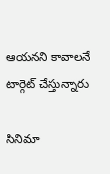ఆయనని కావాలనే టార్గెట్ చేస్తున్నారు

సినిమా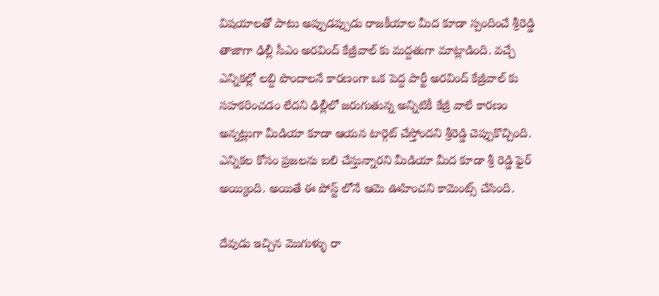విషయాలతో పాటు అప్పుడప్పుడు రాజకీయాల మీద కూడా స్పందించే శ్రీరెడ్డి తాజాగా ఢిల్లీ సీఎం అరవింద్ కేజ్రీవాల్ కు మద్దతుగా మాట్లాడింది. వచ్చే ఎన్నికల్లో లబ్ది పొందాలనే కారణంగా ఒక పెద్ద పార్టీ అరవింద్ కేజ్రీవాల్ కు సహకరించడం లేదని ఢిల్లీలో జరుగుతున్న అన్నిటికీ కేజ్రీ వాలే కారణం అన్నట్లుగా మీడియా కూడా ఆయన టార్గెట్ చేస్తోందని శ్రీరెడ్డి చెప్పుకొచ్చింది. ఎన్నికల కోసం ప్రజలను బలి చేస్తున్నారని మీడియా మీద కూడా శ్రీ రెడ్డి ఫైర్ అయ్యింది. అయితే ఈ పోస్ట్ లోనే ఆమె ఊహించని కామెంట్స్ చేసింది.

దేవుడు ఇచ్చిన మొగుళ్ళు రా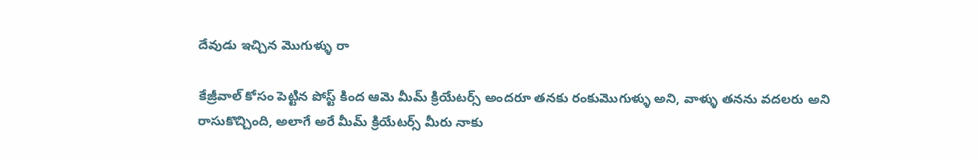దేవుడు ఇచ్చిన మొగుళ్ళు రా

కేజ్రీవాల్ కోసం పెట్టిన పోస్ట్ కింద ఆమె మీమ్ క్రియేటర్స్ అందరూ తనకు రంకుమొగుళ్ళు అని, వాళ్ళు తనను వదలరు అని రాసుకొచ్చింది, అలాగే అరే మీమ్ క్రియేటర్స్ మీరు నాకు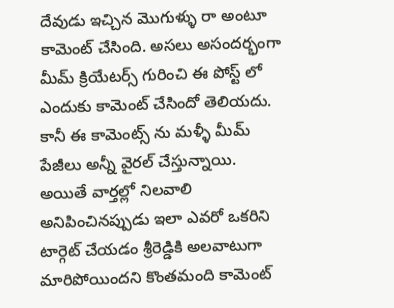దేవుడు ఇచ్చిన మొగుళ్ళు రా అంటూ కామెంట్ చేసింది. అసలు అసందర్భంగా మీమ్ క్రియేటర్స్ గురించి ఈ పోస్ట్ లో ఎందుకు కామెంట్ చేసిందో తెలియదు. కానీ ఈ కామెంట్స్ ను మళ్ళీ మీమ్ పేజీలు అన్నీ వైరల్ చేస్తున్నాయి. అయితే వార్తల్లో నిలవాలి అనిపించినప్పుడు ఇలా ఎవరో ఒకరిని టార్గెట్ చేయడం శ్రీరెడ్డికి అలవాటుగా మారిపోయిందని కొంతమంది కామెంట్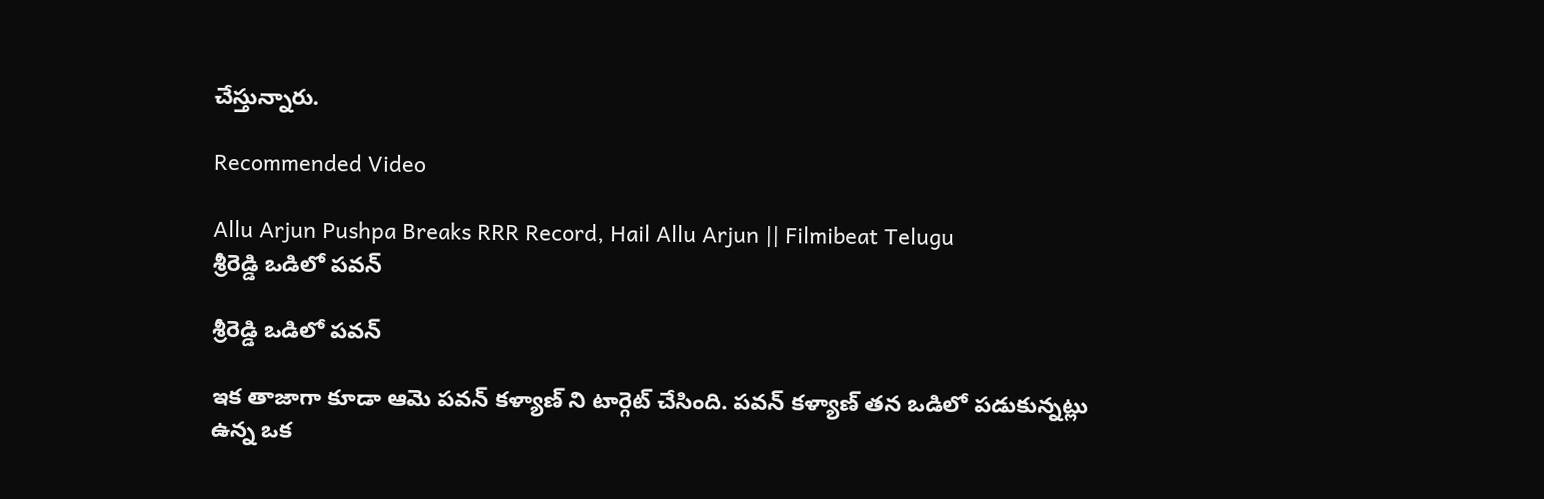చేస్తున్నారు.

Recommended Video

Allu Arjun Pushpa Breaks RRR Record, Hail Allu Arjun || Filmibeat Telugu
శ్రీరెడ్డి ఒడిలో పవన్

శ్రీరెడ్డి ఒడిలో పవన్

ఇక తాజాగా కూడా ఆమె పవన్ కళ్యాణ్ ని టార్గెట్ చేసింది. పవన్ కళ్యాణ్ తన ఒడిలో పడుకున్నట్లు ఉన్న ఒక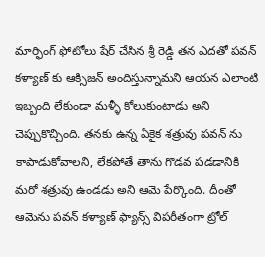మార్ఫింగ్ ఫోటోలు షేర్ చేసిన శ్రీ రెడ్డి తన ఎదతో పవన్ కళ్యాణ్ కు ఆక్సిజన్ అందిస్తున్నామని ఆయన ఎలాంటి ఇబ్బంది లేకుండా మళ్ళీ కోలుకుంటాడు అని చెప్పుకొచ్చింది. తనకు ఉన్న ఏకైక శత్రువు పవన్ ను కాపాడుకోవాలని, లేకపోతే తాను గొడవ పడడానికి మరో శత్రువు ఉండడు అని ఆమె పేర్కొంది. దీంతో ఆమెను పవన్ కళ్యాణ్ ఫ్యాన్స్ విపరీతంగా ట్రోల్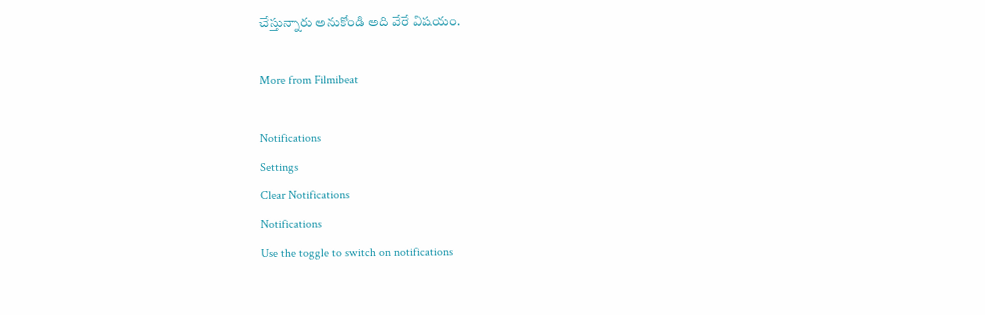చేస్తున్నారు అనుకోండి అది వేరే విషయం.

More from Filmibeat

Notifications
Settings
Clear Notifications
Notifications
Use the toggle to switch on notifications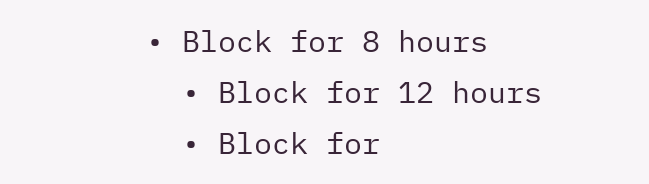• Block for 8 hours
  • Block for 12 hours
  • Block for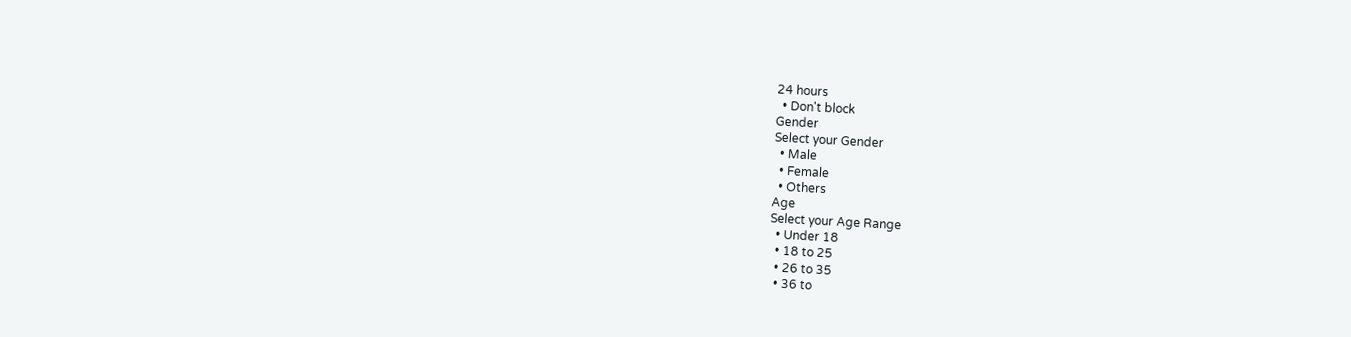24 hours
  • Don't block
Gender
Select your Gender
  • Male
  • Female
  • Others
Age
Select your Age Range
  • Under 18
  • 18 to 25
  • 26 to 35
  • 36 to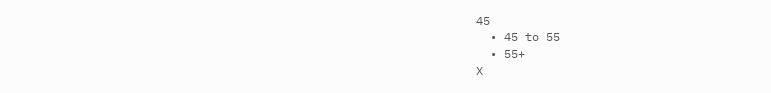45
  • 45 to 55
  • 55+
X